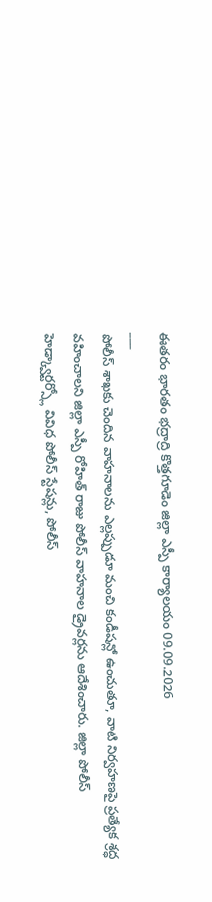ఈతరం భారతం భద్రాద్రి కొత్తగూడెం జిల్లా ఎస్పీ కార్యాలయం 09.09.2026
___
పోలీస్ శాఖకు చెందిన వాహనాలను ఎల్లప్పుడూ మంచి కండీషన్లో ఉంచుతూ, వాటి నిర్వహణపై ప్రత్యేక శ్రద్ధ వహించాలని జిల్లా ఎస్పీ రోహిత్ రాజు పోలీస్ వాహనాల డ్రైవర్లను ఆదేశించారు. జిల్లా పోలీస్ హెడ్క్వార్టర్స్లో వివిధ పోలీస్ స్టేషన్లు, పోలీస్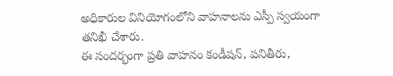అధికారుల వినియోగంలోని వాహనాలను ఎస్పీ స్వయంగా తనిఖీ చేశారు.
ఈ సందర్భంగా ప్రతి వాహనం కండీషన్, పనితీరు,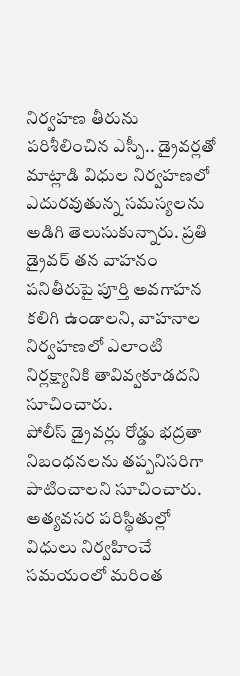నిర్వహణ తీరును పరిశీలించిన ఎస్పీ.. డ్రైవర్లతో మాట్లాడి విధుల నిర్వహణలో ఎదురవుతున్న సమస్యలను అడిగి తెలుసుకున్నారు. ప్రతి డ్రైవర్ తన వాహనం పనితీరుపై పూర్తి అవగాహన కలిగి ఉండాలని, వాహనాల నిర్వహణలో ఎలాంటి నిర్లక్ష్యానికి తావివ్వకూడదని సూచించారు.
పోలీస్ డ్రైవర్లు రోడ్డు భద్రతా నిబంధనలను తప్పనిసరిగా పాటించాలని సూచించారు. అత్యవసర పరిస్థితుల్లో విధులు నిర్వహించే సమయంలో మరింత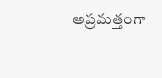అప్రమత్తంగా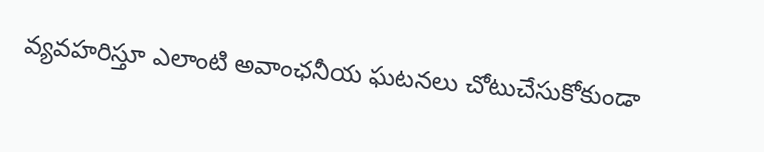వ్యవహరిస్తూ ఎలాంటి అవాంఛనీయ ఘటనలు చోటుచేసుకోకుండా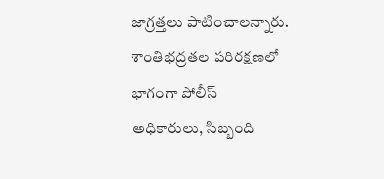జాగ్రత్తలు పాటించాలన్నారు.
శాంతిభద్రతల పరిరక్షణలో భాగంగా పోలీస్ అధికారులు, సిబ్బంది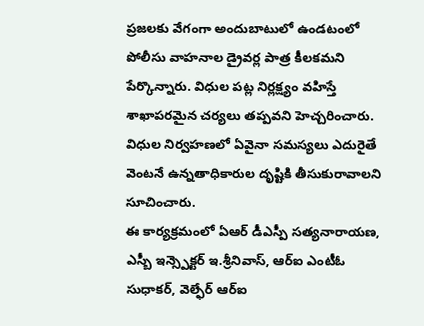ప్రజలకు వేగంగా అందుబాటులో ఉండటంలో పోలీసు వాహనాల డ్రైవర్ల పాత్ర కీలకమని పేర్కొన్నారు. విధుల పట్ల నిర్లక్ష్యం వహిస్తే శాఖాపరమైన చర్యలు తప్పవని హెచ్చరించారు. విధుల నిర్వహణలో ఏవైనా సమస్యలు ఎదురైతే వెంటనే ఉన్నతాధికారుల దృష్టికి తీసుకురావాలని సూచించారు.
ఈ కార్యక్రమంలో ఏఆర్ డీఎస్పీ సత్యనారాయణ, ఎస్బీ ఇన్స్పెక్టర్ ఇ.శ్రీనివాస్, ఆర్ఐ ఎంటీఓ సుధాకర్, వెల్ఫేర్ ఆర్ఐ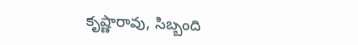కృష్ణారావు, సిబ్బంది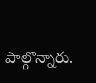పాల్గొన్నారు.